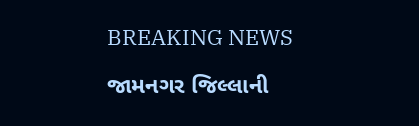BREAKING NEWS

જામનગર જિલ્લાની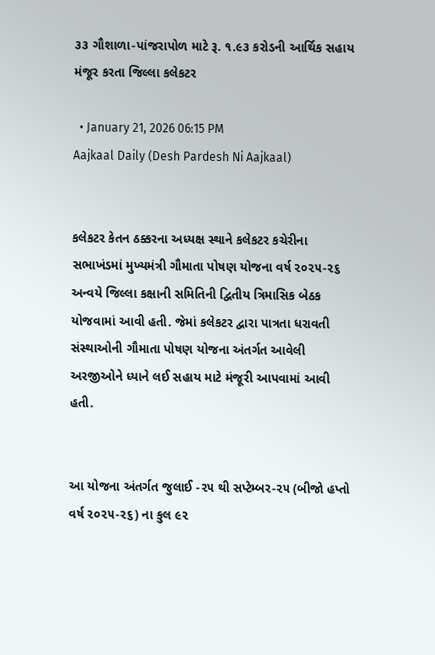૩૩ ગૌશાળા-પાંજરાપોળ માટે રૂ. ૧.૯૩ કરોડની આર્થિક સહાય મંજૂર કરતા જિલ્લા કલેકટર

  • January 21, 2026 06:15 PM
Aajkaal Daily (Desh Pardesh Ni Aajkaal)


કલેકટર કેતન ઠક્કરના અધ્યક્ષ સ્થાને કલેકટર કચેરીના સભાખંડમાં મુખ્યમંત્રી ગૌમાતા પોષણ યોજના વર્ષ ૨૦૨૫-૨૬ અન્વયે જિલ્લા કક્ષાની સમિતિની દ્વિતીય ત્રિમાસિક બેઠક યોજવામાં આવી હતી. જેમાં કલેકટર દ્વારા પાત્રતા ધરાવતી સંસ્થાઓની ગૌમાતા પોષણ યોજના અંતર્ગત આવેલી અરજીઓને ધ્યાને લઈ સહાય માટે મંજૂરી આપવામાં આવી હતી.


આ યોજના અંતર્ગત જુલાઈ -૨૫ થી સપ્ટેમ્બર-૨૫ (બીજો હપ્તો વર્ષ ૨૦૨૫-૨૬) ના કુલ ૯૨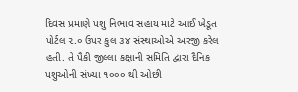દિવસ પ્રમાણે પશુ નિભાવ સહાય માટે આઈ ખેડૂત પોર્ટલ ૨.૦ ઉપર કુલ ૩૪ સંસ્થાઓએ અરજી કરેલ હતી. તે પૈકી જીલ્લા કક્ષાની સમિતિ દ્વારા દૈનિક પશુઓની સંખ્યા ૧૦૦૦ થી ઓછી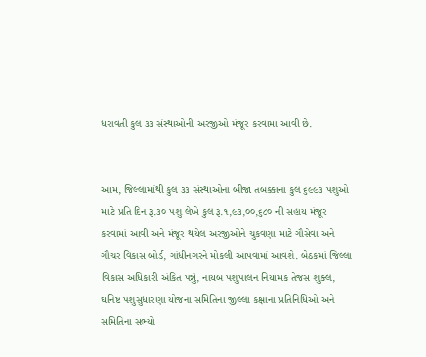ધરાવતી કુલ ૩૩ સંસ્થાઓની અરજીઓ મંજૂર કરવામા આવી છે.


આમ, જિલ્લામાંથી કુલ ૩૩ સંસ્થાઓના બીજા તબક્કાના કુલ ૬૯૯૩ પશુઓ માટે પ્રતિ દિન રૂ.૩૦ પશુ લેખે કુલ રૂ.૧,૯૩,૦૦,૬૮૦ ની સહાય મંજૂર કરવામાં આવી અને મંજૂર થયેલ અરજીઓને ચુકવણા માટે ગૌસેવા અને ગૌચર વિકાસ બોર્ડ, ગાંધીનગરને મોકલી આપવામાં આવશે. બેઠકમાં જિલ્લા વિકાસ અધિકારી અંકિત પન્નું, નાયબ પશુપાલન નિયામક તેજસ શુક્લ, ઘનિષ્ટ પશુસુધારણા યોજના સમિતિના જીલ્લા કક્ષાના પ્રતિનિધિઓ અને સમિતિના સભ્યો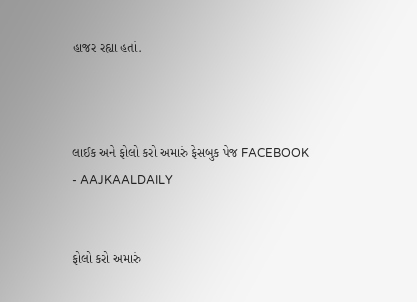હાજર રહ્યા હતાં.



લાઈક અને ફોલો કરો અમારું ફેસબુક પેજ FACEBOOK - AAJKAALDAILY


ફોલો કરો અમારું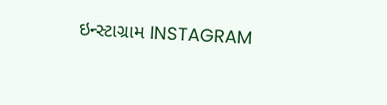ઇન્સ્ટાગ્રામ INSTAGRAM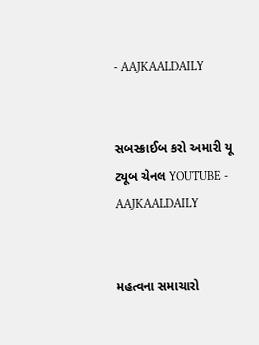- AAJKAALDAILY


સબસ્ક્રાઈબ કરો અમારી યૂ ટ્યૂબ ચેનલ YOUTUBE - AAJKAALDAILY


મહત્વના સમાચારો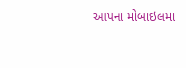આપના મોબાઇલમા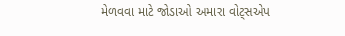મેળવવા માટે જોડાઓ અમારા વોટ્સએપ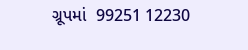ગ્રૂપમાં  99251 12230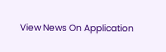View News On Application